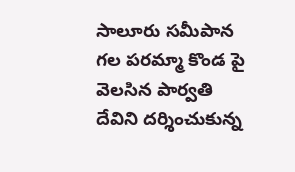సాలూరు సమీపాన గల పరమ్మా కొండ పై వెలసిన పార్వతి దేవిని దర్శించుకున్న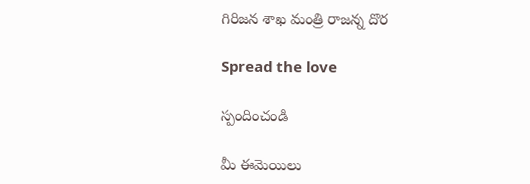గిరిజన శాఖ మంత్రి రాజన్న దొర

Spread the love

స్పందించండి

మీ ఈమెయిలు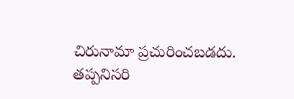చిరునామా ప్రచురించబడదు. తప్పనిసరి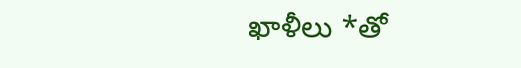ఖాళీలు *తో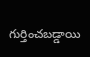గుర్తించబడ్డాయి